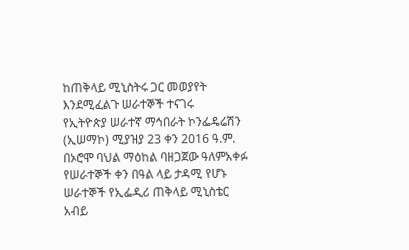ከጠቅላይ ሚኒስትሩ ጋር መወያየት እንደሚፈልጉ ሠራተኞች ተናገሩ
የኢትዮጵያ ሠራተኛ ማኅበራት ኮንፌዴሬሽን (ኢሠማኮ) ሚያዝያ 23 ቀን 2016 ዓ.ም. በኦሮሞ ባህል ማዕከል ባዘጋጀው ዓለምአቀፉ የሠራተኞች ቀን በዓል ላይ ታዳሚ የሆኑ ሠራተኞች የኢፌዲሪ ጠቅላይ ሚኒስቴር አብይ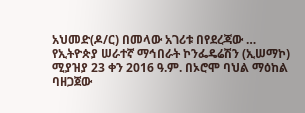አህመድ(ዶ/ር) በመላው አገሪቱ በየደረጃው …
የኢትዮጵያ ሠራተኛ ማኅበራት ኮንፌዴሬሽን (ኢሠማኮ) ሚያዝያ 23 ቀን 2016 ዓ.ም. በኦሮሞ ባህል ማዕከል ባዘጋጀው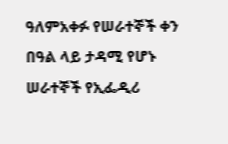ዓለምአቀፉ የሠራተኞች ቀን በዓል ላይ ታዳሚ የሆኑ ሠራተኞች የኢፌዲሪ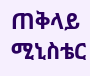ጠቅላይ ሚኒስቴር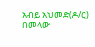አብይ አህመድ(ዶ/ር) በመላው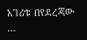አገሪቱ በየደረጃው …